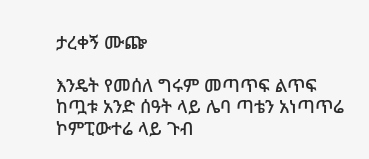ታረቀኝ ሙጬ

እንዴት የመሰለ ግሩም መጣጥፍ ልጥፍ ከጧቱ አንድ ሰዓት ላይ ሌባ ጣቴን አነጣጥሬ ኮምፒውተሬ ላይ ጉብ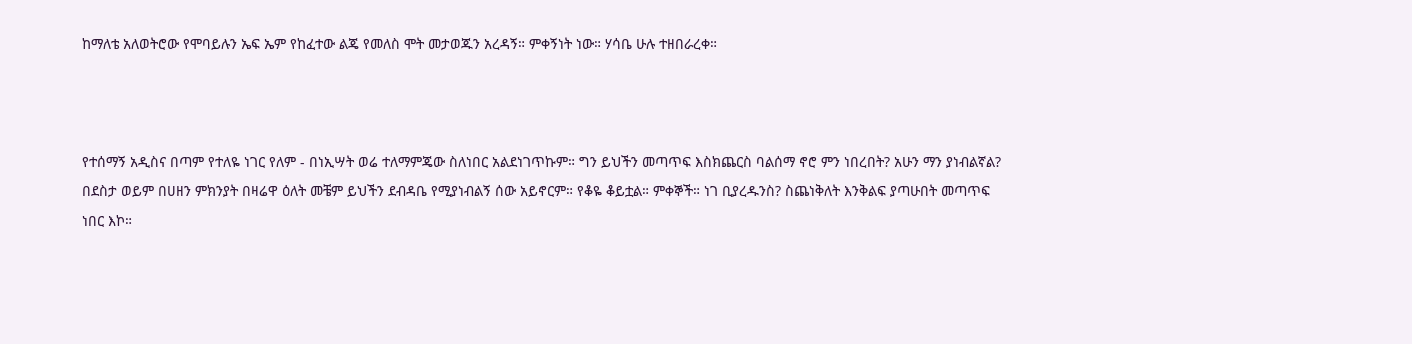ከማለቴ አለወትሮው የሞባይሉን ኤፍ ኤም የከፈተው ልጄ የመለስ ሞት መታወጁን አረዳኝ። ምቀኝነት ነው። ሃሳቤ ሁሉ ተዘበራረቀ።



የተሰማኝ አዲስና በጣም የተለዬ ነገር የለም - በነኢሣት ወሬ ተለማምጄው ስለነበር አልደነገጥኩም። ግን ይህችን መጣጥፍ እስክጨርስ ባልሰማ ኖሮ ምን ነበረበት? አሁን ማን ያነብልኛል? በደስታ ወይም በሀዘን ምክንያት በዛሬዋ ዕለት መቼም ይህችን ደብዳቤ የሚያነብልኝ ሰው አይኖርም። የቆዬ ቆይቷል። ምቀኞች። ነገ ቢያረዱንስ? ስጨነቅለት እንቅልፍ ያጣሁበት መጣጥፍ ነበር እኮ።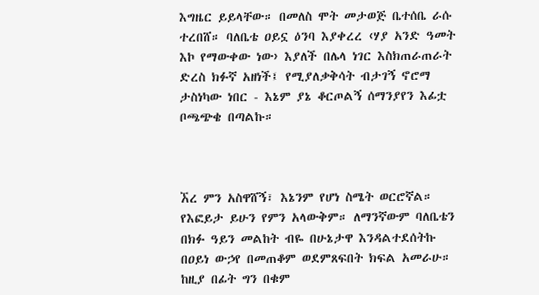እግዜር ይይላቸው። በመለስ ሞት መታወጅ ቤተሰቤ ራሱ ተረበሸ። ባለቤቴ ዐይኗ ዕንባ እያቀረረ ‹ሃያ አንድ ዓመት እኮ የማውቀው ነው› እያለች በሌላ ነገር እስክጠራጠራት ድረስ ክፉኛ አዘነች፤ የሚያለቃቅሳት ብታገኝ ኖሮማ ታስነካው ነበር - እኔም ያኔ ቆርጦልኝ ሰማንያየን እፊቷ ቦጫጭቄ በጣልኩ።



ኧረ ምን አስዋሸኝ፣ እኔንም የሆነ ስሜት ወርሮኛል። የእፎይታ ይሁን የምን አላውቅም። ለማንኛውም ባለቤቴን በክፉ ዓይን መልከት ብዬ በሁኔታዋ እንዳልተደሰትኩ በዐይነ ውኃየ በመጠቆም ወደምጸፍበት ክፍል አመራሁ። ከዚያ በፊት ግን በቁም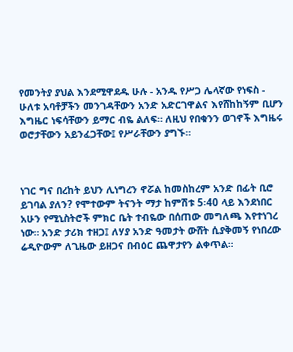የመንትያ ያህል እንደሚዋደዱ ሁሉ - አንዱ የሥጋ ሌላኛው የነፍስ - ሁለቱ አባቶቻችን መንገዳቸውን አንድ አድርገዋልና እየሸከከኝም ቢሆን እግዜር ነፍሳቸውን ይማር ብዬ ልለፍ። ለዚህ የበቁንን ወገኖች እግዜሩ ወሮታቸውን አይንፈጋቸው፤ የሥራቸውን ያግኙ።



ነገር ግና በረከት ይህን ሊነግረን ኖሯል ከመስከረም አንድ በፊት ቢሮ ይገባል ያለን? የሞተውም ትናንት ማታ ከምሽቱ 5፡40 ላይ እንደነበር አሁን የሚኒስትሮች ምክር ቤት ተብዬው በሰጠው መግለጫ እየተነገረ ነው። አንድ ታሪክ ተዘጋ፤ ለሃያ አንድ ዓመታት ውሸት ሲያቅመኝ የነበረው ሬዲዮውም ለጊዜው ይዘጋና በብዕር ጨዋታየን ልቀጥል።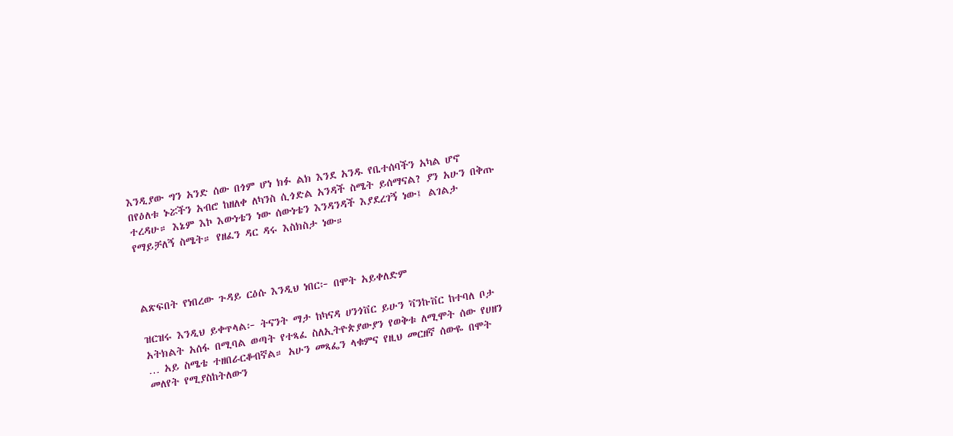እንዲያው ግን አንድ ሰው በጎም ሆነ ክፉ ልክ እንደ አንዱ የቤተሰባችን አካል ሆኖ በየዕለቱ ኑሯችን አብሮ ከዘለቀ ለካንስ ሲጎድል አንዳች ስሜት ይሰማናል? ያን አሁን በቅጡ ተረዳሁ። እኔም እኮ እውነቴን ነው ሰውነቴን እንዳንዳች እያደረገኝ ነው፤ ልገልታ የማይቻለኝ ስሜት። የዘፈን ዳር ዳሩ እስክስታ ነው።



ልጽፍበት የነበረው ጉዳይ ርዕሱ እንዲህ ነበር፦ በሞት አይቀለድም

ዝርዝሩ እንዲህ ይቀጥላል፦ ትናንት ማታ ከካናዳ ሀንጎቨር ይሁን ቫንኩቨር ከተባለ ቦታ አትክልት አሰፋ በሚባል ወጣት የተጻፈ ስለኢትዮጵያውያን የወቅቱ ለሚሞት ሰው የሀዘን … አይ ስሜቴ ተዘበራርቆብኛል። አሁን መጻፌን ላቁምና የዚህ መርዘኛ ሰውዬ በሞት መለየት የሚያስከትለውን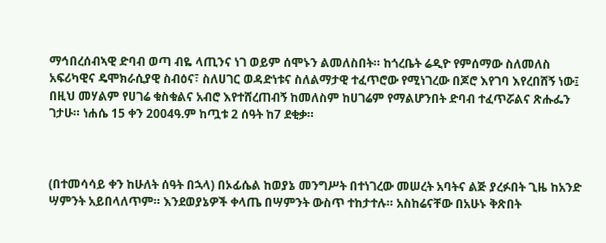ማኅበረሰብኣዊ ድባብ ወጣ ብዬ ላጢንና ነገ ወይም ሰሞኑን ልመለስበት። ከጎረቤት ሬዲዮ የምሰማው ስለመለስ አፍሪካዊና ዴሞክራሲያዊ ስብዕና፣ ስለሀገር ወዳድነቱና ስለልማታዊ ተፈጥሮው የሚነገረው በጆሮ እየገባ እየረበሸኝ ነው፤ በዚህ መሃልም የሀገሬ ቁስቁልና አብሮ እየተሸረጠብኝ ከመለስም ከሀገሬም የማልሆንበት ድባብ ተፈጥሯልና ጽሑፌን ገታሁ። ነሐሴ 15 ቀን 2004ዓ.ም ከጧቱ 2 ሰዓት ከ7 ደቂቃ።



(በተመሳሳይ ቀን ከሁለት ሰዓት በኋላ) በኦፊሴል ከወያኔ መንግሥት በተነገረው መሠረት አባትና ልጅ ያረፉበት ጊዜ ከአንድ ሣምንት አይበላለጥም። እንደወያኔዎች ቀላጤ በሣምንት ውስጥ ተከታተሉ። አስከሬናቸው በአሁኑ ቅጽበት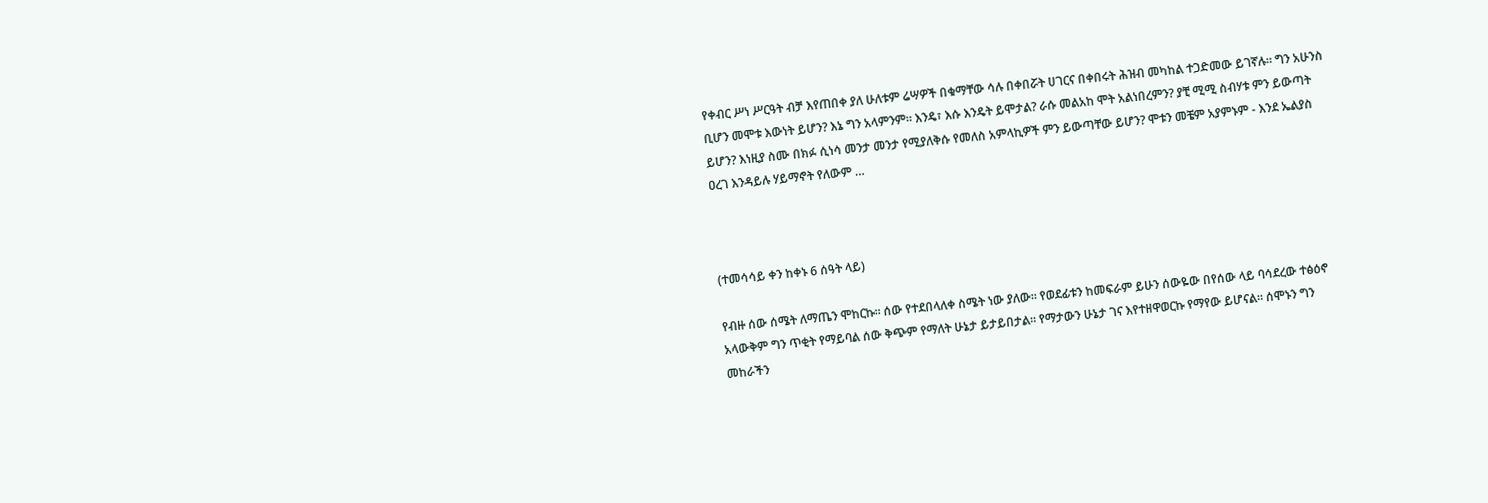የቀብር ሥነ ሥርዓት ብቻ እየጠበቀ ያለ ሁለቱም ሬሣዎች በቁማቸው ሳሉ በቀበሯት ሀገርና በቀበሩት ሕዝብ መካከል ተጋድመው ይገኛሉ። ግን አሁንስ ቢሆን መሞቱ እውነት ይሆን? እኔ ግን አላምንም። እንዴ፣ እሱ እንዴት ይሞታል? ራሱ መልአከ ሞት አልነበረምን? ያቺ ሚሚ ስብሃቱ ምን ይውጣት ይሆን? እነዚያ ስሙ በክፉ ሲነሳ መንታ መንታ የሚያለቅሱ የመለስ አምላኪዎች ምን ይውጣቸው ይሆን? ሞቱን መቼም አያምኑም - እንደ ኤልያስ ዐረገ እንዳይሉ ሃይማኖት የለውም …



(ተመሳሳይ ቀን ከቀኑ 6 ሰዓት ላይ)

የብዙ ሰው ሰሜት ለማጤን ሞከርኩ። ሰው የተደበላለቀ ስሜት ነው ያለው። የወደፊቱን ከመፍራም ይሁን ሰውዬው በየሰው ላይ ባሳደረው ተፅዕኖ አላውቅም ግን ጥቂት የማይባል ሰው ቅጭም የማለት ሁኔታ ይታይበታል። የማታውን ሁኔታ ገና እየተዘዋወርኩ የማየው ይሆናል። ሰሞኑን ግን መከራችን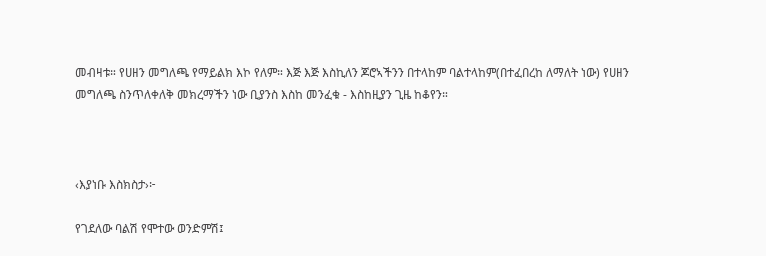መብዛቱ። የሀዘን መግለጫ የማይልክ እኮ የለም። እጅ እጅ እስኪለን ጆሮኣችንን በተላከም ባልተላከም(በተፈበረከ ለማለት ነው) የሀዘን መግለጫ ስንጥለቀለቅ መክረማችን ነው ቢያንስ እስከ መንፈቁ - እስከዚያን ጊዜ ከቆየን።



‹እያነቡ እስክስታ›፦

የገደለው ባልሽ የሞተው ወንድምሽ፤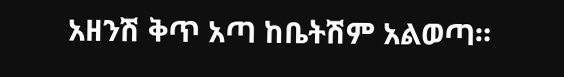አዘንሽ ቅጥ አጣ ከቤትሽም አልወጣ።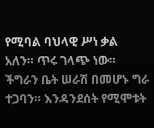የሚባል ባህላዊ ሥነ ቃል አለን። ጥሩ ገላጭ ነው። ችግራን ቤት ሠራሽ በመሆኑ ግራ ተጋባን። እንዳንደሰት የሚሞቱት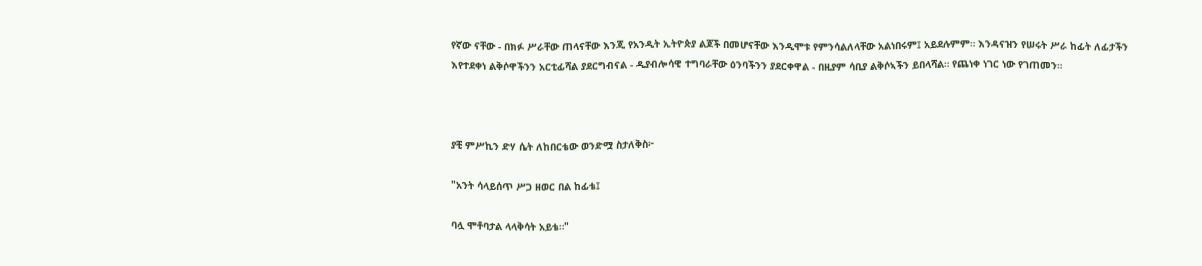የኛው ናቸው - በክፉ ሥራቸው ጠላናቸው እንጂ የአንዲት ኢትዮጵያ ልጆች በመሆናቸው እንዲሞቱ የምንሳልለላቸው አልነበሩም፤ አይደሉምም። እንዳናዝን የሠሩት ሥራ ከፊት ለፊታችን እየተደቀነ ልቅሶዋችንን አርቲፊሻል ያደርግብናል - ዲያብሎሳዊ ተግባራቸው ዕንባችንን ያደርቀዋል - በዚያም ሳቢያ ልቅሶኣችን ይበላሻል። የጨነቀ ነገር ነው የገጠመን።



ያቺ ምሥኪን ድሃ ሴት ለከበርቴው ወንድሟ ስታለቅስ፦

"አንት ሳላይሰጥ ሥጋ ዘወር በል ከፊቴ፤

ባሏ ሞቶባታል ላላቅሳት አይቴ።"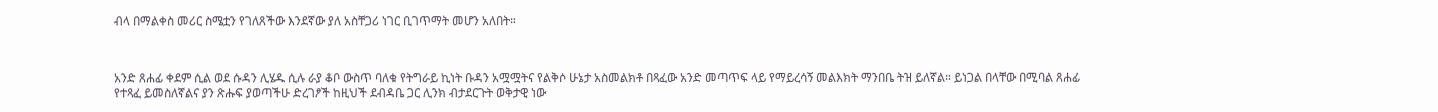ብላ በማልቀስ መሪር ስሜቷን የገለጸችው እንደኛው ያለ አስቸጋሪ ነገር ቢገጥማት መሆን አለበት።



አንድ ጸሐፊ ቀደም ሲል ወደ ሱዳን ሊሄዱ ሲሉ ራያ ቆቦ ውስጥ ባለቁ የትግራይ ኪነት ቡዳን አሟሟትና የልቅሶ ሁኔታ አስመልክቶ በጻፈው አንድ መጣጥፍ ላይ የማይረሳኝ መልእክት ማንበቤ ትዝ ይለኛል። ይነጋል በላቸው በሚባል ጸሐፊ የተጻፈ ይመስለኛልና ያን ጽሑፍ ያወጣችሁ ድረገፆች ከዚህች ደብዳቤ ጋር ሊንክ ብታደርጉት ወቅታዊ ነው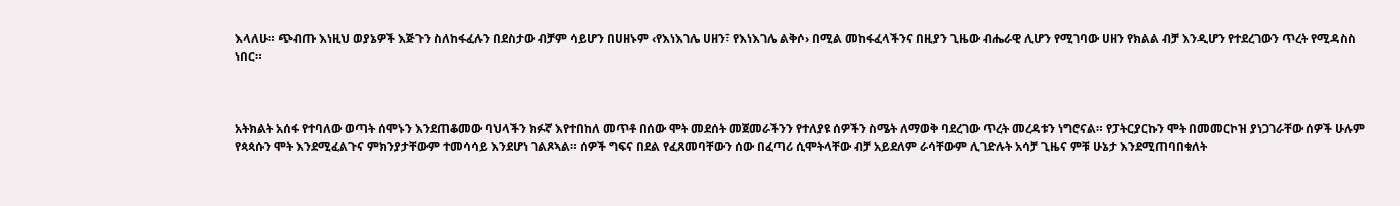እላለሁ። ጭብጡ እነዚህ ወያኔዎች እጅጉን ስለከፋፈሉን በደስታው ብቻም ሳይሆን በሀዘኑም ‹የእነእገሌ ሀዘን፣ የእነእገሌ ልቅሶ› በሚል መከፋፈላችንና በዚያን ጊዜው ብሔራዊ ሊሆን የሚገባው ሀዘን የክልል ብቻ እንዲሆን የተደረገውን ጥረት የሚዳስስ ነበር።



አትክልት አሰፋ የተባለው ወጣት ሰሞኑን እንደጠቆመው ባህላችን ክፉኛ እየተበከለ መጥቶ በሰው ሞት መደሰት መጀመራችንን የተለያዩ ሰዎችን ስሜት ለማወቅ ባደረገው ጥረት መረዳቱን ነግሮናል። የፓትርያርኩን ሞት በመመርኮዝ ያነጋገራቸው ሰዎች ሁሉም የጳጳሱን ሞት እንደሚፈልጉና ምክንያታቸውም ተመሳሳይ እንደሆነ ገልጾኣል። ሰዎች ግፍና በደል የፈጸመባቸውን ሰው በፈጣሪ ሲሞትላቸው ብቻ አይደለም ራሳቸውም ሊገድሉት አሳቻ ጊዜና ምቹ ሁኔታ እንደሚጠባበቁለት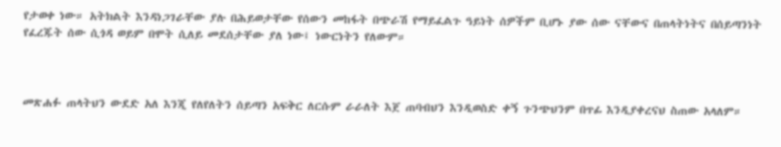የታወቀ ነው። አትክልት እንዳነጋገራቸው ያሉ በሕይወታቸው የሰውን መከፋት በጭራሽ የማይፈልጉ ዓይነት ሰዎችም ቢሆኑ ያው ሰው ናቸውና በጠላትነትና በሰይጣንነት የፈረጁት ሰው ሲጎዳ ወይም በሞት ሲለይ መደሰታቸው ያለ ነው፤ ነውርነትን የለውም።



መጽሐፉ ጠላትህን ውደድ አለ እንጂ የለየለትን ሰይጣን አፍቅር ለርሱም ራራለት እጀ ጠባብህን እንዲወስድ ቀኝ ጉንጭህንም በጥፊ እንዲያቀረናህ ስጠው አላለም።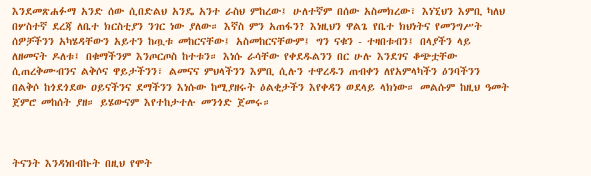እንደመጽሐፉማ አንድ ሰው ሲበድልህ አንዴ አንተ ራስህ ምከረው፤ ሁለተኛም በሰው አስመክረው፣ እነኚህን እምቢ ካለህ በሦስተኛ ደረጃ ለቤተ ክርስቲያን ንገር ነው ያለው። እኛስ ምን አጠፋን? እነዚህን ዋልጌ የቤተ ክህነትና የመንግሥት ሰዎቻችንን አካሄዳቸውን አይተን ከጧቱ መከርናቸው፤ አስመከርናቸውም፤ ግን ናቁን - ተዛበቱብን፤ በላያችን ላይ ለዘመናት ዶለቱ፤ በቁማችንም እንጦርጦስ ከተቱን። እነሱ ራሳቸው የቀደዱልንን በር ሁሉ እንደገና ቆጭቷቸው ሲጠረቅሙብንና ልቅሶና ዋይታችንን፣ ልመናና ምህላችንን እምቢ ሲሉን ተዋረዱን ጠብቀን ለየአምላካችን ዕንባችንን በልቅሶ ከጎደጎደው ዐይናችንና ደማችንን እነሱው ከሚያዘሩት ዕልቂታችን እየቀዳን ወደላይ ላክነው። መልሱም ከዚህ ዓመት ጀምሮ መከሰት ያዘ። ይሄውናም እየተከታተሉ መንጎድ ጀመሩ።



ትናንት እንዳነበብኩት በዚህ የሞት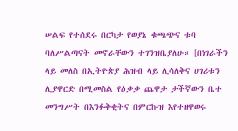ሠልፍ የተሰደሩ በርካታ የወያኔ ቁጫጭና ቱባ ባለሥልጣናት መኖራቸውን ተገንዝቤያለሁ። [በነገራችን ላይ መለስ በኢትዮጵያ ሕዝብ ላይ ሊሳለቅና ሀገሪቱን ሊያዋርድ በሚመስል የዕቃቃ ጨዋታ ታችኛውን ቤተ መንግሥት በእንፉቅቂትና በምርኩዝ እየተዘዋወሩ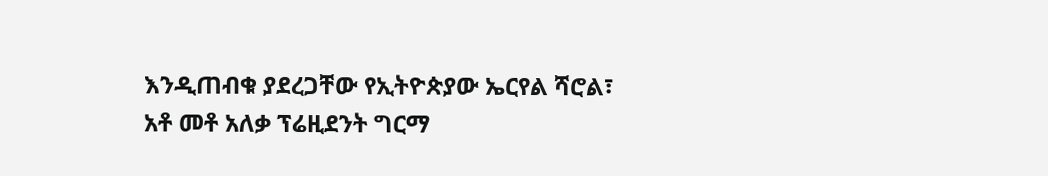እንዲጠብቁ ያደረጋቸው የኢትዮጵያው ኤርየል ሻሮል፣ አቶ መቶ አለቃ ፕሬዚደንት ግርማ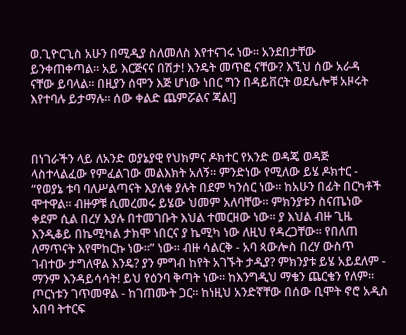ወ.ጊዮርጊስ አሁን በሚዲያ ስለመለስ እየተናገሩ ነው። አንደበታቸው ይንቀጠቀጣል። አይ እርጅናና በሽታ! እንዴት መጥፎ ናቸው? እኚህ ሰው አራዳ ናቸው ይባላል። በዚያን ሰሞን እጅ ሆነው ነበር ግን በዳይቨርት ወደሌሎቹ አዞሩት እየተባሉ ይታማሉ። ሰው ቀልድ ጨምሯልና ጃል!]



በነገራችን ላይ ለአንድ ወያኔያዊ የህክምና ዶክተር የአንድ ወዳጄ ወዳጅ ላስተላልፈው የምፈልገው መልእክት አለኝ። ምንድነው የሚለው ይሄ ዶክተር - “የወያኔ ቱባ ባለሥልጣናት እያለቁ ያሉት በደም ካንሰር ነው። ከአሁን በፊት በርካቶች ሞተዋል። ብዙዎቹ ሲመረመሩ ይሄው ህመም አለባቸው። ምክንያቱን ስናጤነው ቀደም ሲል በረሃ እያሉ በተመገቡት እህል ተመርዘው ነው። ያ እህል ብዙ ጊዜ እንዲቆይ በኬሚካል ታክሞ ነበርና ያ ኬሚካ ነው ለዚህ የዳረጋቸው። የበለጠ ለማጥናት እየሞከርኩ ነው።” ነው። ብዙ ሳልርቅ - አባ ጳውሎስ በረሃ ውስጥ ገብተው ታግለዋል እንዴ? ያን ምግብ ከየት አገኙት ታዲያ? ምክንያቱ ይሄ አይደለም - ማንም እንዳይሳሳት! ይህ የዕንባ ቅጣት ነው። ከእንግዲህ ማቄን ጨርቄን የለም። ጦርነቱን ገጥመዋል - ከገጠሙት ጋር። ከነዚህ አንድኛቸው በሰው ቢሞት ኖሮ አዲስ አበባ ትተርፍ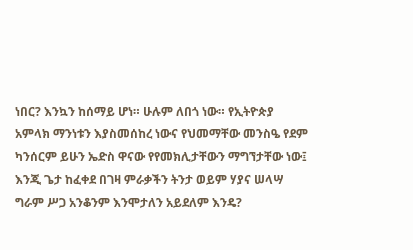ነበር? እንኳን ከሰማይ ሆነ። ሁሉም ለበጎ ነው። የኢትዮጵያ አምላክ ማንነቱን እያስመሰከረ ነውና የህመማቸው መንስዔ የደም ካንሰርም ይሁን ኤድስ ዋናው የየመክሊታቸውን ማግኘታቸው ነው፤ እንጂ ጌታ ከፈቀደ በገዛ ምራቃችን ትንታ ወይም ሃያና ሠላሣ ግራም ሥጋ አንቆንም እንሞታለን አይደለም እንዴ?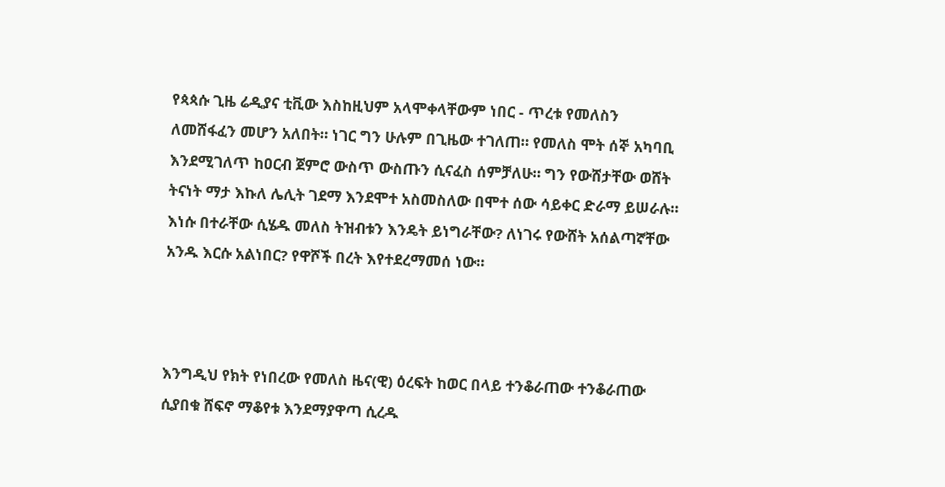የጳጳሱ ጊዜ ሬዲያና ቲቪው እስከዚህም አላሞቀላቸውም ነበር - ጥረቱ የመለስን ለመሸፋፈን መሆን አለበት። ነገር ግን ሁሉም በጊዜው ተገለጠ። የመለስ ሞት ሰኞ አካባቢ እንደሚገለጥ ከዐርብ ጀምሮ ውስጥ ውስጡን ሲናፈስ ሰምቻለሁ። ግን የውሸታቸው ወሸት ትናነት ማታ እኩለ ሌሊት ገደማ እንደሞተ አስመስለው በሞተ ሰው ሳይቀር ድራማ ይሠራሉ። እነሱ በተራቸው ሲሄዱ መለስ ትዝብቱን እንዴት ይነግራቸው? ለነገሩ የውሸት አሰልጣኛቸው አንዱ እርሱ አልነበር? የዋሾች በረት እየተደረማመሰ ነው።



እንግዲህ የክት የነበረው የመለስ ዜና(ዊ) ዕረፍት ከወር በላይ ተንቆራጠው ተንቆራጠው ሲያበቁ ሸፍኖ ማቆየቱ እንደማያዋጣ ሲረዱ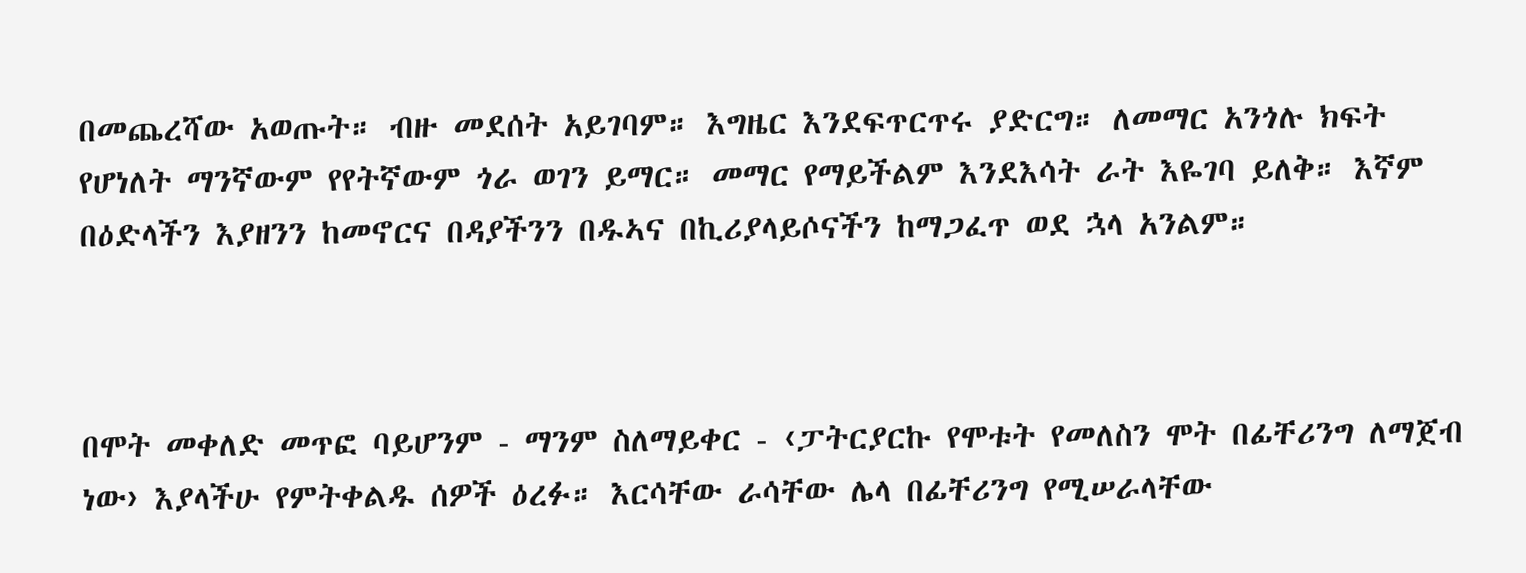በመጨረሻው አወጡት። ብዙ መደሰት አይገባም። እግዜር እንደፍጥርጥሩ ያድርግ። ለመማር አንጎሉ ክፍት የሆነለት ማንኛውም የየትኛውም ጎራ ወገን ይማር። መማር የማይችልም እንደእሳት ራት እዬገባ ይለቅ። እኛም በዕድላችን እያዘንን ከመኖርና በዳያችንን በዱኣና በኪሪያላይሶናችን ከማጋፈጥ ወደ ኋላ አንልም።



በሞት መቀለድ መጥፎ ባይሆንም - ማንም ስለማይቀር - ‹ፓትርያርኩ የሞቱት የመለስን ሞት በፊቸሪንግ ለማጀብ ነው› እያላችሁ የምትቀልዱ ሰዎች ዕረፉ። እርሳቸው ራሳቸው ሌላ በፊቸሪንግ የሚሠራላቸው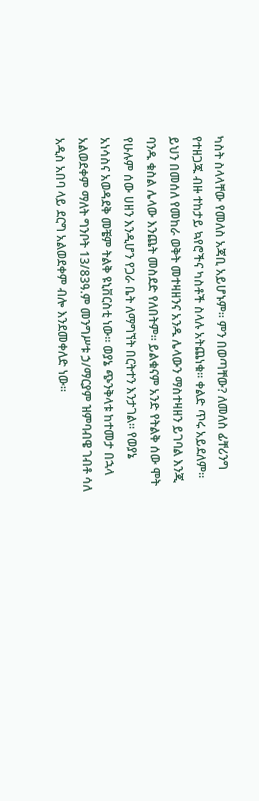ካስት ስላላቸው የመለስ አጃቢ አይሆኑም። ምን በወጣቸው? ለመለስ ፊቸሪንግ የተዘጋጁ ብዙ ተከታይ ኳየሮችና ካስቶች ስላሉ አትጨነቁ። ቀልድ ጥሩ አይደለም። ይህን በመሰለ የመከራ ወቅት መተዛዘንና አንዱ ሌላውን ማስተዛዘን ይገባል እንጂ ባንዱ ቁስል ሌላው እንጨት መስደድ የለበትም። ይልቁናም አንድ የትልቅ ሰው ሞት የሁሉም ሰው ሀዘን እንዲሆን የጋራ ቤት ለማግኘት በርትተን እንታገል። የወያኔ አነሳስና አወዳደቅ መቼም ትልቅ ዩኒቨርስቲ ነው። ወያኔ ጭንቅላቱ ከተመታ በኋላ አልወደቀም ማለት ግንቦት 13/83ዓ.ም መንግሥቱ ኃ/ማርያም ዝምባብዌ ገብቶ ሳለ አዲስ አበባ ላይ ደርግ አልወደቀም ብሎ እንደመቀለድ ነው።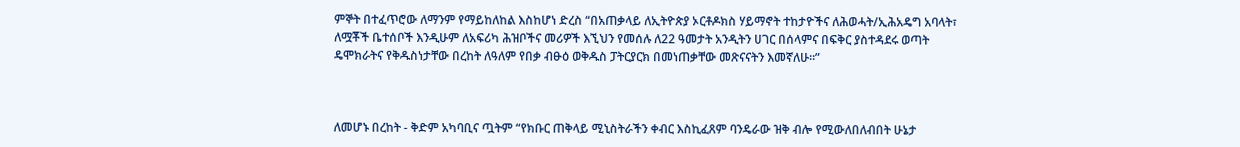ምኞት በተፈጥሮው ለማንም የማይከለከል እስከሆነ ድረስ “በአጠቃላይ ለኢትዮጵያ ኦርቶዶክስ ሃይማኖት ተከታዮችና ለሕወሓት/ኢሕአዴግ አባላት፣ ለሟቾች ቤተሰቦች እንዲሁም ለአፍሪካ ሕዝቦችና መሪዎች እኚህን የመሰሉ ለ22 ዓመታት አንዲትን ሀገር በሰላምና በፍቅር ያስተዳደሩ ወጣት ዴሞክራትና የቅዱስነታቸው በረከት ለዓለም የበቃ ብፁዕ ወቅዱስ ፓትርያርክ በመነጠቃቸው መጽናናትን እመኛለሁ።”



ለመሆኑ በረከት - ቅድም አካባቢና ጧትም “የክቡር ጠቅላይ ሚኒስትራችን ቀብር እስኪፈጸም ባንዴራው ዝቅ ብሎ የሚውለበለብበት ሁኔታ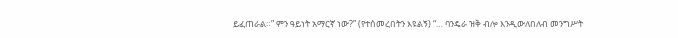ይፈጠራል።” ምን ዓይነት አማርኛ ነው?” (የተሰመረበትን እዩልኝ) “… ባንዴራ ዝቅ ብሎ እንዲውለበለብ መንግሥት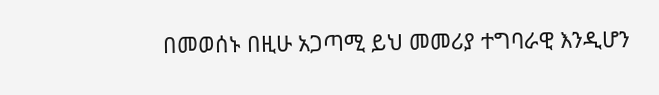በመወሰኑ በዚሁ አጋጣሚ ይህ መመሪያ ተግባራዊ እንዲሆን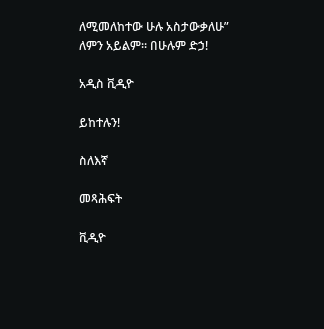ለሚመለከተው ሁሉ አስታውቃለሁ” ለምን አይልም። በሁሉም ድኃ!

አዲስ ቪዲዮ

ይከተሉን!

ስለእኛ

መጻሕፍት

ቪዲዮ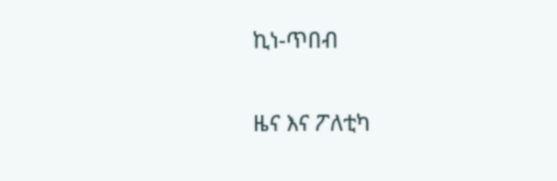ኪነ-ጥበብ

ዜና እና ፖለቲካ